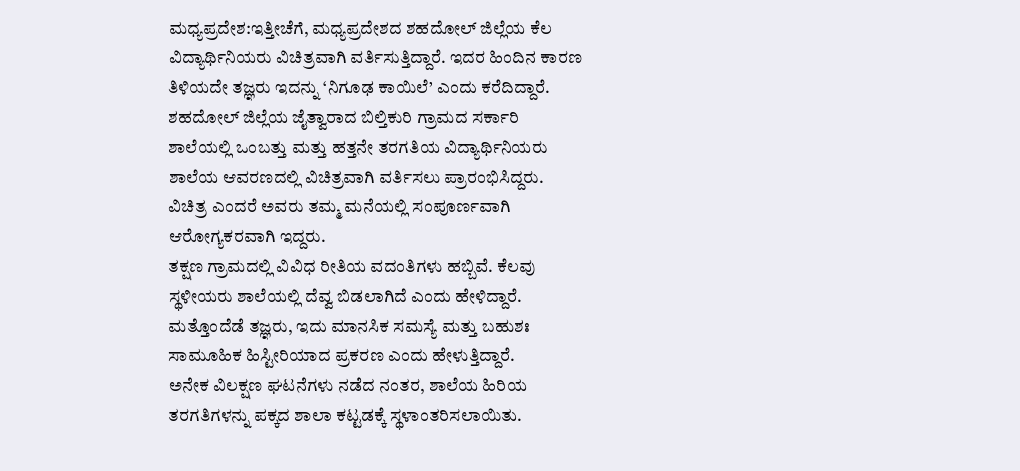ಮಧ್ಯಪ್ರದೇಶ:ಇತ್ತೀಚೆಗೆ, ಮಧ್ಯಪ್ರದೇಶದ ಶಹದೋಲ್ ಜಿಲ್ಲೆಯ ಕೆಲ ವಿದ್ಯಾರ್ಥಿನಿಯರು ವಿಚಿತ್ರವಾಗಿ ವರ್ತಿಸುತ್ತಿದ್ದಾರೆ. ಇದರ ಹಿಂದಿನ ಕಾರಣ ತಿಳಿಯದೇ ತಜ್ಞರು ಇದನ್ನು ‘ನಿಗೂಢ ಕಾಯಿಲೆ’ ಎಂದು ಕರೆದಿದ್ದಾರೆ.
ಶಹದೋಲ್ ಜಿಲ್ಲೆಯ ಜೈತ್ವಾರಾದ ಬಿಲ್ತಿಕುರಿ ಗ್ರಾಮದ ಸರ್ಕಾರಿ ಶಾಲೆಯಲ್ಲಿ ಒಂಬತ್ತು ಮತ್ತು ಹತ್ತನೇ ತರಗತಿಯ ವಿದ್ಯಾರ್ಥಿನಿಯರು ಶಾಲೆಯ ಆವರಣದಲ್ಲಿ ವಿಚಿತ್ರವಾಗಿ ವರ್ತಿಸಲು ಪ್ರಾರಂಭಿಸಿದ್ದರು. ವಿಚಿತ್ರ ಎಂದರೆ ಅವರು ತಮ್ಮ ಮನೆಯಲ್ಲಿ ಸಂಪೂರ್ಣವಾಗಿ ಆರೋಗ್ಯಕರವಾಗಿ ಇದ್ದರು.
ತಕ್ಷಣ ಗ್ರಾಮದಲ್ಲಿ ವಿವಿಧ ರೀತಿಯ ವದಂತಿಗಳು ಹಬ್ಬಿವೆ. ಕೆಲವು ಸ್ಥಳೀಯರು ಶಾಲೆಯಲ್ಲಿ ದೆವ್ವ ಬಿಡಲಾಗಿದೆ ಎಂದು ಹೇಳಿದ್ದಾರೆ. ಮತ್ತೊಂದೆಡೆ ತಜ್ಞರು, ಇದು ಮಾನಸಿಕ ಸಮಸ್ಯೆ ಮತ್ತು ಬಹುಶಃ ಸಾಮೂಹಿಕ ಹಿಸ್ಟೀರಿಯಾದ ಪ್ರಕರಣ ಎಂದು ಹೇಳುತ್ತಿದ್ದಾರೆ.
ಅನೇಕ ವಿಲಕ್ಷಣ ಘಟನೆಗಳು ನಡೆದ ನಂತರ, ಶಾಲೆಯ ಹಿರಿಯ ತರಗತಿಗಳನ್ನು ಪಕ್ಕದ ಶಾಲಾ ಕಟ್ಟಡಕ್ಕೆ ಸ್ಥಳಾಂತರಿಸಲಾಯಿತು.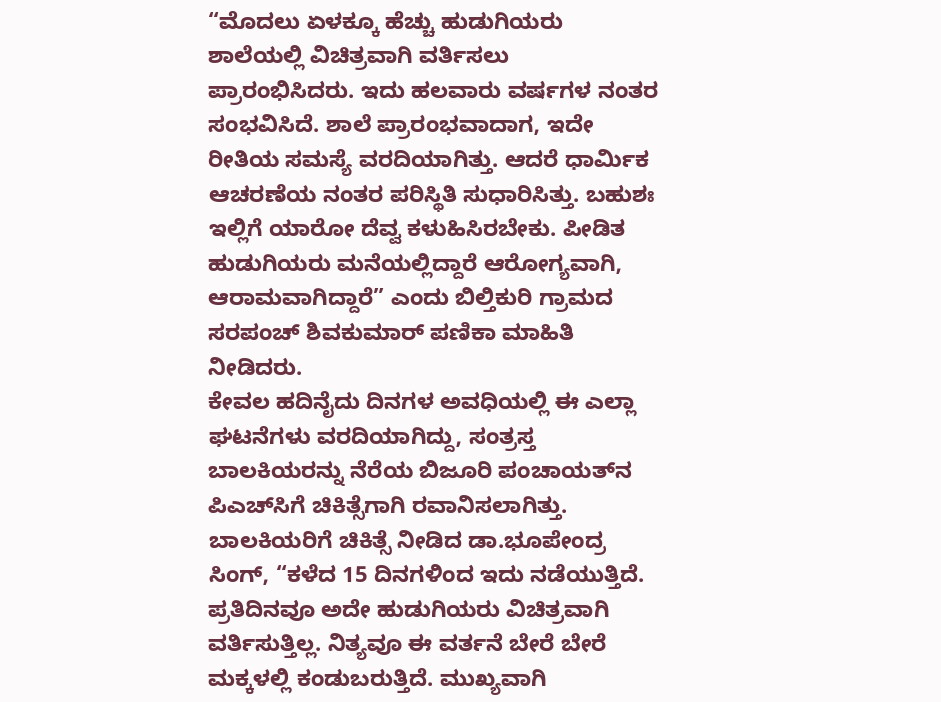“ಮೊದಲು ಏಳಕ್ಕೂ ಹೆಚ್ಚು ಹುಡುಗಿಯರು ಶಾಲೆಯಲ್ಲಿ ವಿಚಿತ್ರವಾಗಿ ವರ್ತಿಸಲು ಪ್ರಾರಂಭಿಸಿದರು. ಇದು ಹಲವಾರು ವರ್ಷಗಳ ನಂತರ ಸಂಭವಿಸಿದೆ. ಶಾಲೆ ಪ್ರಾರಂಭವಾದಾಗ, ಇದೇ ರೀತಿಯ ಸಮಸ್ಯೆ ವರದಿಯಾಗಿತ್ತು. ಆದರೆ ಧಾರ್ಮಿಕ ಆಚರಣೆಯ ನಂತರ ಪರಿಸ್ಥಿತಿ ಸುಧಾರಿಸಿತ್ತು. ಬಹುಶಃ ಇಲ್ಲಿಗೆ ಯಾರೋ ದೆವ್ವ ಕಳುಹಿಸಿರಬೇಕು. ಪೀಡಿತ ಹುಡುಗಿಯರು ಮನೆಯಲ್ಲಿದ್ದಾರೆ ಆರೋಗ್ಯವಾಗಿ, ಆರಾಮವಾಗಿದ್ದಾರೆ” ಎಂದು ಬಿಲ್ತಿಕುರಿ ಗ್ರಾಮದ ಸರಪಂಚ್ ಶಿವಕುಮಾರ್ ಪಣಿಕಾ ಮಾಹಿತಿ ನೀಡಿದರು.
ಕೇವಲ ಹದಿನೈದು ದಿನಗಳ ಅವಧಿಯಲ್ಲಿ ಈ ಎಲ್ಲಾ ಘಟನೆಗಳು ವರದಿಯಾಗಿದ್ದು, ಸಂತ್ರಸ್ತ ಬಾಲಕಿಯರನ್ನು ನೆರೆಯ ಬಿಜೂರಿ ಪಂಚಾಯತ್‌ನ ಪಿಎಚ್‌ಸಿಗೆ ಚಿಕಿತ್ಸೆಗಾಗಿ ರವಾನಿಸಲಾಗಿತ್ತು. ಬಾಲಕಿಯರಿಗೆ ಚಿಕಿತ್ಸೆ ನೀಡಿದ ಡಾ.ಭೂಪೇಂದ್ರ ಸಿಂಗ್, “ಕಳೆದ 15 ದಿನಗಳಿಂದ ಇದು ನಡೆಯುತ್ತಿದೆ. ಪ್ರತಿದಿನವೂ ಅದೇ ಹುಡುಗಿಯರು ವಿಚಿತ್ರವಾಗಿ ವರ್ತಿಸುತ್ತಿಲ್ಲ. ನಿತ್ಯವೂ ಈ ವರ್ತನೆ ಬೇರೆ ಬೇರೆ ಮಕ್ಕಳಲ್ಲಿ ಕಂಡುಬರುತ್ತಿದೆ. ಮುಖ್ಯವಾಗಿ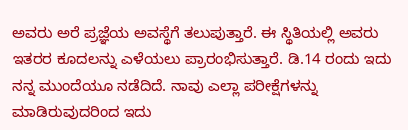ಅವರು ಅರೆ ಪ್ರಜ್ಞೆಯ ಅವಸ್ಥೆಗೆ ತಲುಪುತ್ತಾರೆ. ಈ ಸ್ಥಿತಿಯಲ್ಲಿ ಅವರು ಇತರರ ಕೂದಲನ್ನು ಎಳೆಯಲು ಪ್ರಾರಂಭಿಸುತ್ತಾರೆ. ಡಿ.14 ರಂದು ಇದು ನನ್ನ ಮುಂದೆಯೂ ನಡೆದಿದೆ. ನಾವು ಎಲ್ಲಾ ಪರೀಕ್ಷೆಗಳನ್ನು ಮಾಡಿರುವುದರಿಂದ ಇದು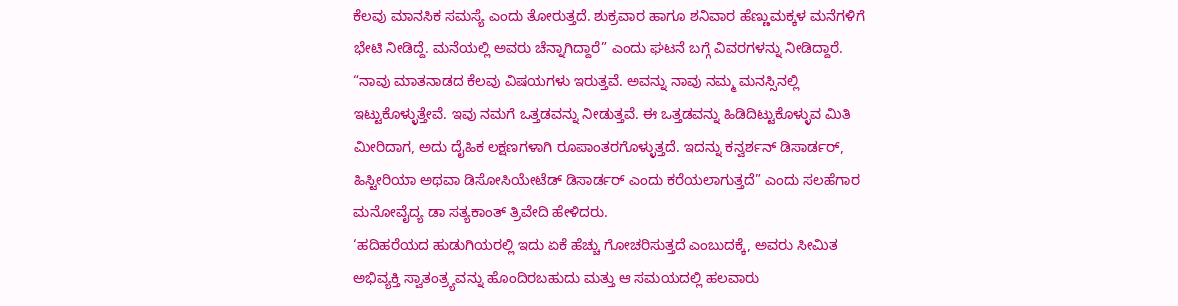ಕೆಲವು ಮಾನಸಿಕ ಸಮಸ್ಯೆ ಎಂದು ತೋರುತ್ತದೆ. ಶುಕ್ರವಾರ ಹಾಗೂ ಶನಿವಾರ ಹೆಣ್ಣುಮಕ್ಕಳ ಮನೆಗಳಿಗೆ ಭೇಟಿ ನೀಡಿದ್ದೆ. ಮನೆಯಲ್ಲಿ ಅವರು ಚೆನ್ನಾಗಿದ್ದಾರೆ” ಎಂದು ಘಟನೆ ಬಗ್ಗೆ ವಿವರಗಳನ್ನು ನೀಡಿದ್ದಾರೆ.
“ನಾವು ಮಾತನಾಡದ ಕೆಲವು ವಿಷಯಗಳು ಇರುತ್ತವೆ. ಅವನ್ನು ನಾವು ನಮ್ಮ ಮನಸ್ಸಿನಲ್ಲಿ ಇಟ್ಟುಕೊಳ್ಳುತ್ತೇವೆ. ಇವು ನಮಗೆ ಒತ್ತಡವನ್ನು ನೀಡುತ್ತವೆ. ಈ ಒತ್ತಡವನ್ನು ಹಿಡಿದಿಟ್ಟುಕೊಳ್ಳುವ ಮಿತಿ ಮೀರಿದಾಗ, ಅದು ದೈಹಿಕ ಲಕ್ಷಣಗಳಾಗಿ ರೂಪಾಂತರಗೊಳ್ಳುತ್ತದೆ. ಇದನ್ನು ಕನ್ವರ್ಶನ್ ಡಿಸಾರ್ಡರ್, ಹಿಸ್ಟೀರಿಯಾ ಅಥವಾ ಡಿಸೋಸಿಯೇಟೆಡ್ ಡಿಸಾರ್ಡರ್ ಎಂದು ಕರೆಯಲಾಗುತ್ತದೆ” ಎಂದು ಸಲಹೆಗಾರ ಮನೋವೈದ್ಯ ಡಾ ಸತ್ಯಕಾಂತ್ ತ್ರಿವೇದಿ ಹೇಳಿದರು.
‘ಹದಿಹರೆಯದ ಹುಡುಗಿಯರಲ್ಲಿ ಇದು ಏಕೆ ಹೆಚ್ಚು ಗೋಚರಿಸುತ್ತದೆ ಎಂಬುದಕ್ಕೆ, ಅವರು ಸೀಮಿತ ಅಭಿವ್ಯಕ್ತಿ ಸ್ವಾತಂತ್ರ್ಯವನ್ನು ಹೊಂದಿರಬಹುದು ಮತ್ತು ಆ ಸಮಯದಲ್ಲಿ ಹಲವಾರು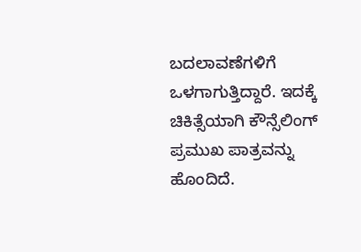ಬದಲಾವಣೆಗಳಿಗೆ ಒಳಗಾಗುತ್ತಿದ್ದಾರೆ. ಇದಕ್ಕೆ ಚಿಕಿತ್ಸೆಯಾಗಿ ಕೌನ್ಸೆಲಿಂಗ್ ಪ್ರಮುಖ ಪಾತ್ರವನ್ನು ಹೊಂದಿದೆ.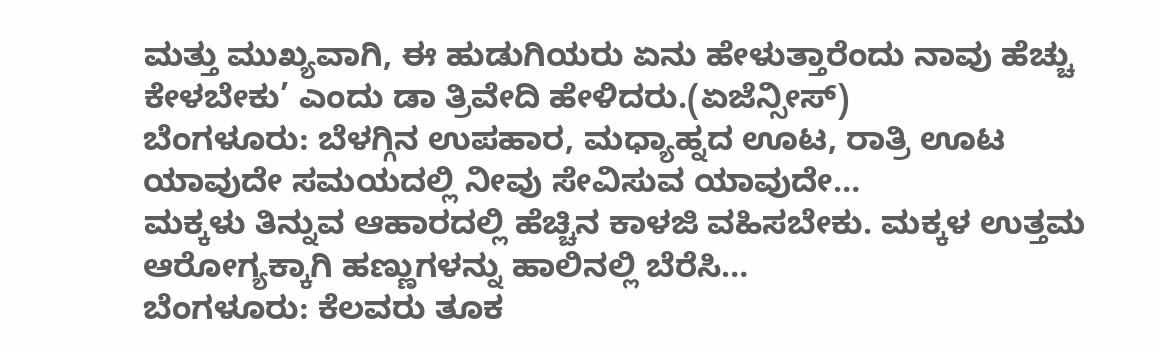ಮತ್ತು ಮುಖ್ಯವಾಗಿ, ಈ ಹುಡುಗಿಯರು ಏನು ಹೇಳುತ್ತಾರೆಂದು ನಾವು ಹೆಚ್ಚು ಕೇಳಬೇಕು’ ಎಂದು ಡಾ ತ್ರಿವೇದಿ ಹೇಳಿದರು.(ಏಜೆನ್ಸೀಸ್)
ಬೆಂಗಳೂರು: ಬೆಳಗ್ಗಿನ ಉಪಹಾರ, ಮಧ್ಯಾಹ್ನದ ಊಟ, ರಾತ್ರಿ ಊಟ ಯಾವುದೇ ಸಮಯದಲ್ಲಿ ನೀವು ಸೇವಿಸುವ ಯಾವುದೇ…
ಮಕ್ಕಳು ತಿನ್ನುವ ಆಹಾರದಲ್ಲಿ ಹೆಚ್ಚಿನ ಕಾಳಜಿ ವಹಿಸಬೇಕು. ಮಕ್ಕಳ ಉತ್ತಮ ಆರೋಗ್ಯಕ್ಕಾಗಿ ಹಣ್ಣುಗಳನ್ನು ಹಾಲಿನಲ್ಲಿ ಬೆರೆಸಿ…
ಬೆಂಗಳೂರು: ಕೆಲವರು ತೂಕ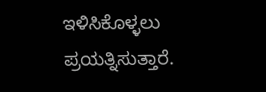ಇಳಿಸಿಕೊಳ್ಳಲು ಪ್ರಯತ್ನಿಸುತ್ತಾರೆ.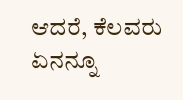ಆದರೆ, ಕೆಲವರು ಏನನ್ನೂ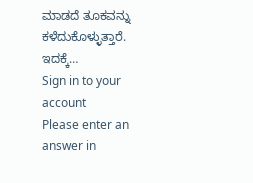ಮಾಡದೆ ತೂಕವನ್ನು ಕಳೆದುಕೊಳ್ಳುತ್ತಾರೆ. ಇದಕ್ಕೆ…
Sign in to your account
Please enter an answer in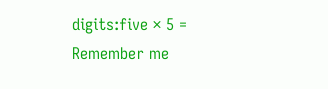digits:five × 5 =
Remember me